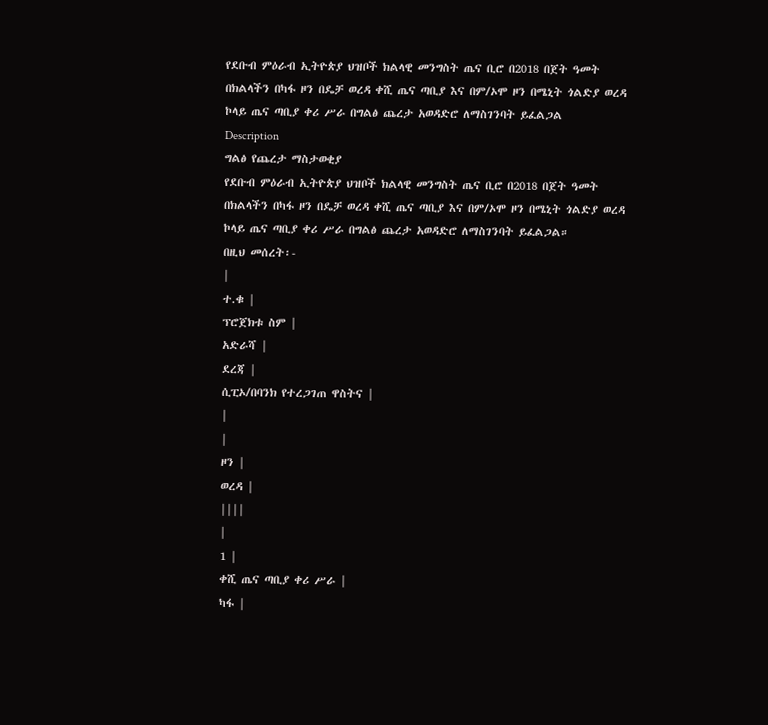የደቡብ ምዕራብ ኢትዮጵያ ህዝቦች ክልላዊ መንግስት ጤና ቢሮ በ2018 በጀት ዓመት በክልላችን በካፋ ዞን በዴቻ ወረዳ ቀሺ ጤና ጣቢያ እና በም/ኦሞ ዞን በሜኒት ጎልድያ ወረዳ ኮላይ ጤና ጣቢያ ቀሪ ሥራ በግልፅ ጨረታ አወዳድሮ ለማስገንባት ይፈልጋል
Description
ግልፅ የጨረታ ማስታወቂያ
የደቡብ ምዕራብ ኢትዮጵያ ህዝቦች ክልላዊ መንግስት ጤና ቢሮ በ2018 በጀት ዓመት በክልላችን በካፋ ዞን በዴቻ ወረዳ ቀሺ ጤና ጣቢያ እና በም/ኦሞ ዞን በሜኒት ጎልድያ ወረዳ ኮላይ ጤና ጣቢያ ቀሪ ሥራ በግልፅ ጨረታ አወዳድሮ ለማስገንባት ይፈልጋል።
በዚህ መሰረት፡-
|
ተ.ቁ |
ፕሮጀክቱ ስም |
አድራሻ |
ደረጃ |
ሲፒኦ/በባንክ የተረጋገጠ ዋስትና |
|
|
ዞን |
ወረዳ |
||||
|
1 |
ቀሺ ጤና ጣቢያ ቀሪ ሥራ |
ካፋ |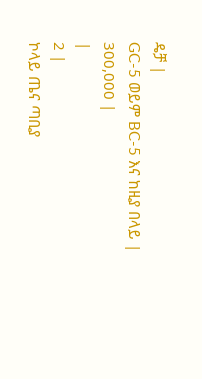ዴቻ |
GC-5 ወይም BC-5 እና ከዚያ በላይ |
300,000 |
|
2 |
ኮላይ ጤና ጣቢያ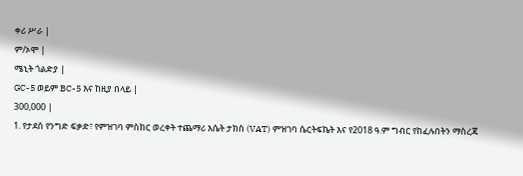ቀሪ ሥራ |
ም/ኦሞ |
ሜኒት ጎልድያ |
GC-5 ወይም BC-5 እና ከዚያ በላይ |
300,000 |
1. የታደሰ የንግድ ፍቃድ፣ የምዝገባ ምስክር ወረቀት ተጨማሪ እሴት ታክስ (VAT) ምዝገባ ሴርትፍኬት እና የ2018 ዓ.ም ግብር የከፈሉበትን ማስረጃ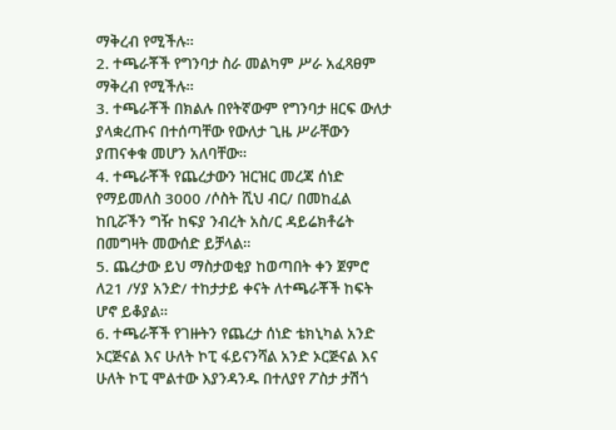ማቅረብ የሚችሉ።
2. ተጫራቾች የግንባታ ስራ መልካም ሥራ አፈጻፀም ማቅረብ የሚችሉ።
3. ተጫራቾች በክልሉ በየትኛውም የግንባታ ዘርፍ ውለታ ያላቋረጡና በተሰጣቸው የውለታ ጊዜ ሥራቸውን ያጠናቀቁ መሆን አለባቸው።
4. ተጫራቾች የጨረታውን ዝርዝር መረጃ ሰነድ የማይመለስ 3000 /ሶስት ሺህ ብር/ በመከፈል ከቢሯችን ግዥ ከፍያ ንብረት አስ/ር ዳይሬክቶሬት በመግዛት መውሰድ ይቻላል።
5. ጨረታው ይህ ማስታወቂያ ከወጣበት ቀን ጀምሮ ለ21 /ሃያ አንድ/ ተከታታይ ቀናት ለተጫራቾች ከፍት ሆኖ ይቆያል።
6. ተጫራቾች የገዙትን የጨረታ ሰነድ ቴክኒካል አንድ ኦርጅናል እና ሁለት ኮፒ ፋይናንሻል አንድ ኦርጅናል እና ሁለት ኮፒ ሞልተው እያንዳንዱ በተለያየ ፖስታ ታሽጎ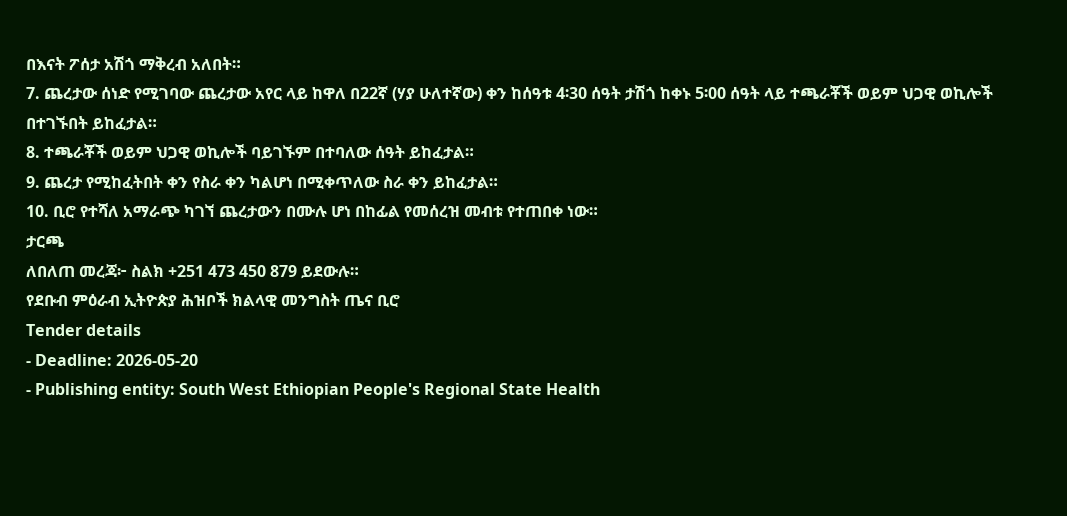በእናት ፖሰታ አሽጎ ማቅረብ አለበት።
7. ጨረታው ሰነድ የሚገባው ጨረታው አየር ላይ ከዋለ በ22ኛ (ሃያ ሁለተኛው) ቀን ከሰዓቱ 4፡30 ሰዓት ታሽጎ ከቀኑ 5፡00 ሰዓት ላይ ተጫራቾች ወይም ህጋዊ ወኪሎች በተገኙበት ይከፈታል።
8. ተጫራቾች ወይም ህጋዊ ወኪሎች ባይገኙም በተባለው ሰዓት ይከፈታል።
9. ጨረታ የሚከፈትበት ቀን የስራ ቀን ካልሆነ በሚቀጥለው ስራ ቀን ይከፈታል።
10. ቢሮ የተሻለ አማራጭ ካገኘ ጨረታውን በሙሉ ሆነ በከፊል የመሰረዝ መብቱ የተጠበቀ ነው።
ታርጫ
ለበለጠ መረጃ፦ ስልክ +251 473 450 879 ይደውሉ።
የደቡብ ምዕራብ ኢትዮጵያ ሕዝቦች ክልላዊ መንግስት ጤና ቢሮ
Tender details
- Deadline: 2026-05-20
- Publishing entity: South West Ethiopian People's Regional State Health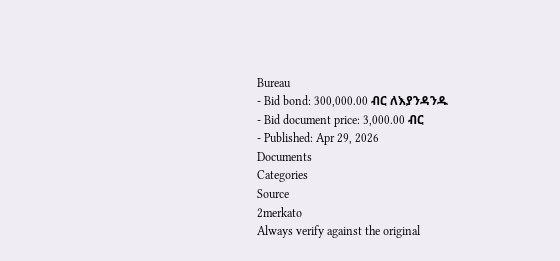Bureau
- Bid bond: 300,000.00 ብር ለእያንዳንዱ
- Bid document price: 3,000.00 ብር
- Published: Apr 29, 2026
Documents
Categories
Source
2merkato
Always verify against the original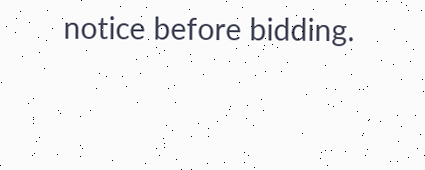notice before bidding.